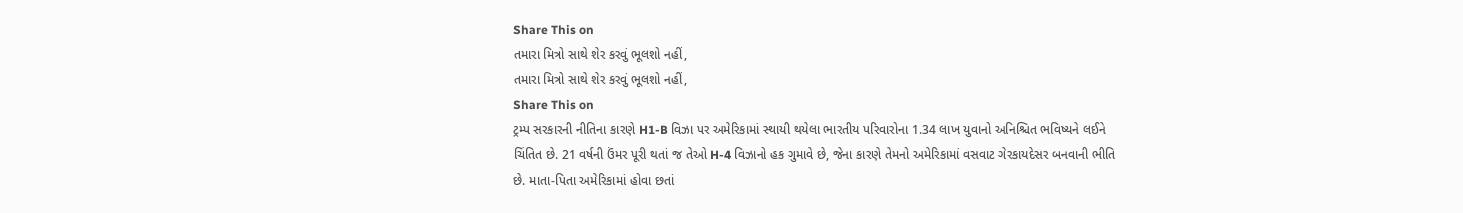Share This on
તમારા મિત્રો સાથે શેર કરવું ભૂલશો નહીં,
તમારા મિત્રો સાથે શેર કરવું ભૂલશો નહીં,
Share This on
ટ્રમ્પ સરકારની નીતિના કારણે H1-B વિઝા પર અમેરિકામાં સ્થાયી થયેલા ભારતીય પરિવારોના 1.34 લાખ યુવાનો અનિશ્ચિત ભવિષ્યને લઈને ચિંતિત છે. 21 વર્ષની ઉંમર પૂરી થતાં જ તેઓ H-4 વિઝાનો હક ગુમાવે છે, જેના કારણે તેમનો અમેરિકામાં વસવાટ ગેરકાયદેસર બનવાની ભીતિ છે. માતા-પિતા અમેરિકામાં હોવા છતાં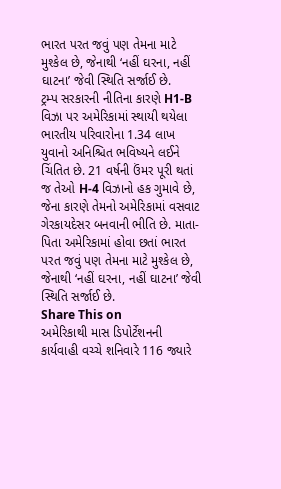ભારત પરત જવું પણ તેમના માટે મુશ્કેલ છે, જેનાથી ‘નહીં ઘરના, નહીં ઘાટના’ જેવી સ્થિતિ સર્જાઈ છે.
ટ્રમ્પ સરકારની નીતિના કારણે H1-B વિઝા પર અમેરિકામાં સ્થાયી થયેલા ભારતીય પરિવારોના 1.34 લાખ યુવાનો અનિશ્ચિત ભવિષ્યને લઈને ચિંતિત છે. 21 વર્ષની ઉંમર પૂરી થતાં જ તેઓ H-4 વિઝાનો હક ગુમાવે છે, જેના કારણે તેમનો અમેરિકામાં વસવાટ ગેરકાયદેસર બનવાની ભીતિ છે. માતા-પિતા અમેરિકામાં હોવા છતાં ભારત પરત જવું પણ તેમના માટે મુશ્કેલ છે, જેનાથી ‘નહીં ઘરના, નહીં ઘાટના’ જેવી સ્થિતિ સર્જાઈ છે.
Share This on
અમેરિકાથી માસ ડિપોર્ટેશનની કાર્યવાહી વચ્ચે શનિવારે 116 જ્યારે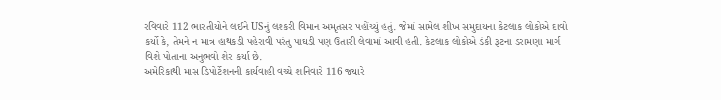રવિવારે 112 ભારતીયોને લઈને USનું લશ્કરી વિમાન અમૃતસર પહોંચ્યું હતું. જેમાં સામેલ શીખ સમુદાયના કેટલાક લોકોએ દાવો કર્યો કે, તેમને ન માત્ર હાથકડી પહેરાવી પરંતુ પાઘડી પણ ઉતારી લેવામાં આવી હતી. કેટલાક લોકોએ ડંકી રૂટના ડરામણા માર્ગ વિશે પોતાના અનુભવો શેર કર્યા છે.
અમેરિકાથી માસ ડિપોર્ટેશનની કાર્યવાહી વચ્ચે શનિવારે 116 જ્યારે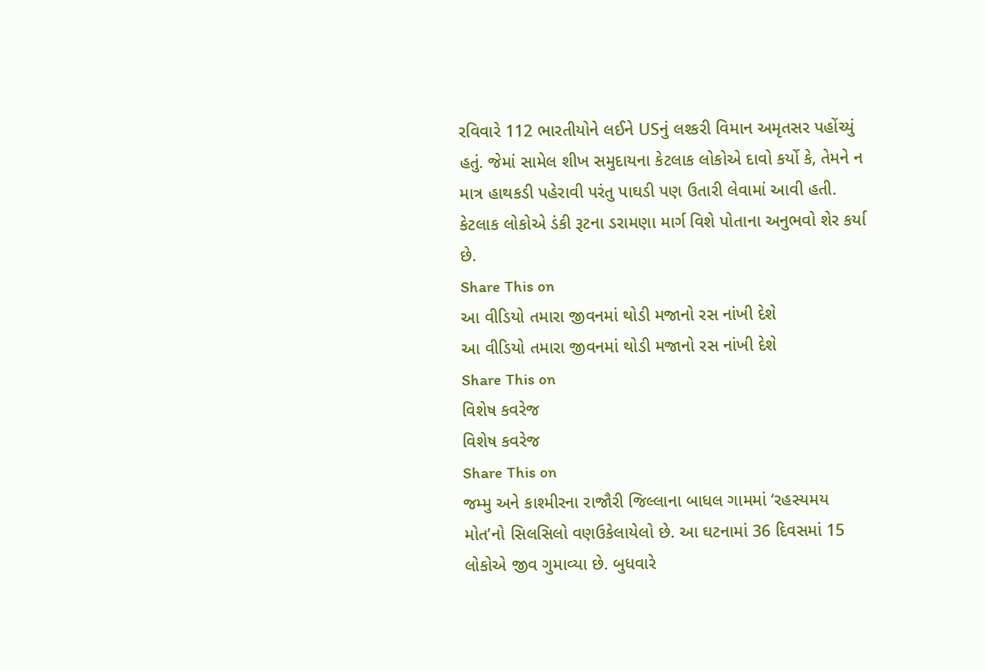રવિવારે 112 ભારતીયોને લઈને USનું લશ્કરી વિમાન અમૃતસર પહોંચ્યું હતું. જેમાં સામેલ શીખ સમુદાયના કેટલાક લોકોએ દાવો કર્યો કે, તેમને ન માત્ર હાથકડી પહેરાવી પરંતુ પાઘડી પણ ઉતારી લેવામાં આવી હતી. કેટલાક લોકોએ ડંકી રૂટના ડરામણા માર્ગ વિશે પોતાના અનુભવો શેર કર્યા છે.
Share This on
આ વીડિયો તમારા જીવનમાં થોડી મજાનો રસ નાંખી દેશે
આ વીડિયો તમારા જીવનમાં થોડી મજાનો રસ નાંખી દેશે
Share This on
વિશેષ કવરેજ
વિશેષ કવરેજ
Share This on
જમ્મુ અને કાશ્મીરના રાજૌરી જિલ્લાના બાધલ ગામમાં ‘રહસ્યમય મોત’નો સિલસિલો વણઉકેલાયેલો છે. આ ઘટનામાં 36 દિવસમાં 15 લોકોએ જીવ ગુમાવ્યા છે. બુધવારે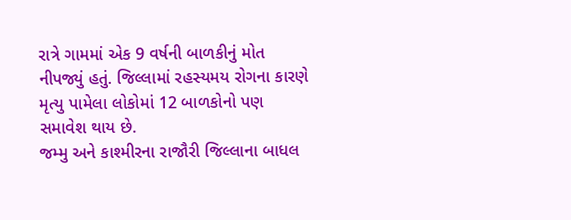રાત્રે ગામમાં એક 9 વર્ષની બાળકીનું મોત નીપજ્યું હતું. જિલ્લામાં રહસ્યમય રોગના કારણે મૃત્યુ પામેલા લોકોમાં 12 બાળકોનો પણ સમાવેશ થાય છે.
જમ્મુ અને કાશ્મીરના રાજૌરી જિલ્લાના બાધલ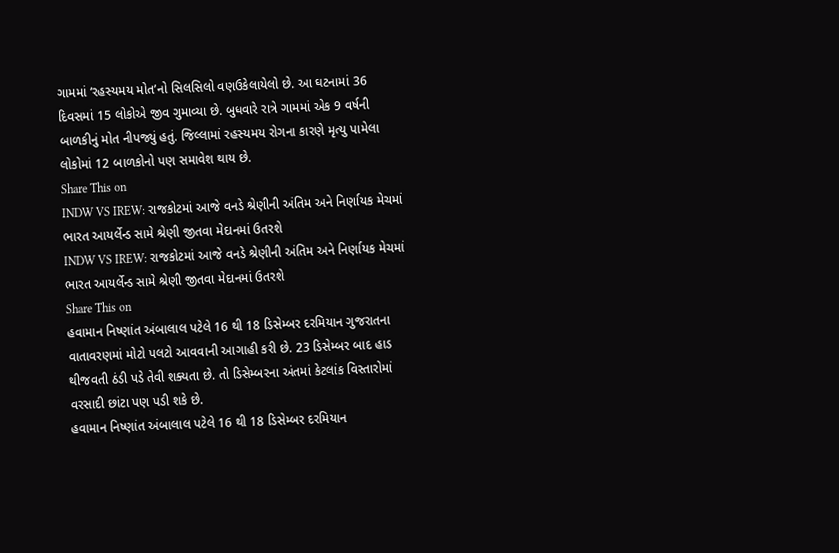ગામમાં ‘રહસ્યમય મોત’નો સિલસિલો વણઉકેલાયેલો છે. આ ઘટનામાં 36 દિવસમાં 15 લોકોએ જીવ ગુમાવ્યા છે. બુધવારે રાત્રે ગામમાં એક 9 વર્ષની બાળકીનું મોત નીપજ્યું હતું. જિલ્લામાં રહસ્યમય રોગના કારણે મૃત્યુ પામેલા લોકોમાં 12 બાળકોનો પણ સમાવેશ થાય છે.
Share This on
INDW VS IREW: રાજકોટમાં આજે વનડે શ્રેણીની અંતિમ અને નિર્ણાયક મેચમાં ભારત આયર્લેન્ડ સામે શ્રેણી જીતવા મેદાનમાં ઉતરશે
INDW VS IREW: રાજકોટમાં આજે વનડે શ્રેણીની અંતિમ અને નિર્ણાયક મેચમાં ભારત આયર્લેન્ડ સામે શ્રેણી જીતવા મેદાનમાં ઉતરશે
Share This on
હવામાન નિષ્ણાંત અંબાલાલ પટેલે 16 થી 18 ડિસેમ્બર દરમિયાન ગુજરાતના વાતાવરણમાં મોટો પલટો આવવાની આગાહી કરી છે. 23 ડિસેમ્બર બાદ હાડ થીજવતી ઠંડી પડે તેવી શક્યતા છે. તો ડિસેમ્બરના અંતમાં કેટલાંક વિસ્તારોમાં વરસાદી છાંટા પણ પડી શકે છે.
હવામાન નિષ્ણાંત અંબાલાલ પટેલે 16 થી 18 ડિસેમ્બર દરમિયાન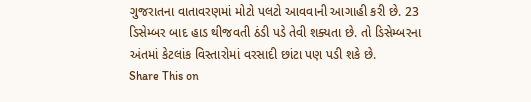ગુજરાતના વાતાવરણમાં મોટો પલટો આવવાની આગાહી કરી છે. 23 ડિસેમ્બર બાદ હાડ થીજવતી ઠંડી પડે તેવી શક્યતા છે. તો ડિસેમ્બરના અંતમાં કેટલાંક વિસ્તારોમાં વરસાદી છાંટા પણ પડી શકે છે.
Share This on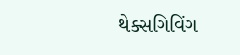થેક્સગિવિંગ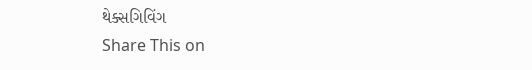થેક્સગિવિંગ
Share This on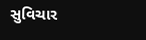સુવિચાર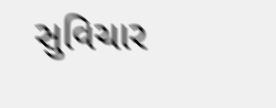સુવિચાર